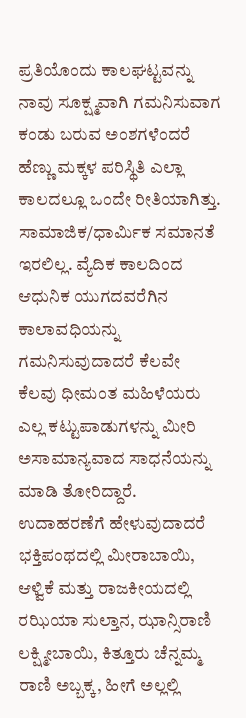ಪ್ರತಿಯೊಂದು ಕಾಲಘಟ್ಟವನ್ನು ನಾವು ಸೂಕ್ಷ್ಮವಾಗಿ ಗಮನಿಸುವಾಗ ಕಂಡು ಬರುವ ಅಂಶಗಳೆಂದರೆ ಹೆಣ್ಣು ಮಕ್ಕಳ ಪರಿಸ್ಥಿತಿ ಎಲ್ಲಾ ಕಾಲದಲ್ಲೂ ಒಂದೇ ರೀತಿಯಾಗಿತ್ತು. ಸಾಮಾಜಿಕ/ಧಾರ್ಮಿಕ ಸಮಾನತೆ ಇರಲಿಲ್ಲ. ವ್ಯೆದಿಕ ಕಾಲದಿಂದ ಆಧುನಿಕ ಯುಗದವರೆಗಿನ ಕಾಲಾವಧಿಯನ್ನು ಗಮನಿಸುವುದಾದರೆ ಕೆಲವೇ ಕೆಲವು ಧೀಮಂತ ಮಹಿಳೆಯರು ಎಲ್ಲ ಕಟ್ಟುಪಾಡುಗಳನ್ನು ಮೀರಿ ಅಸಾಮಾನ್ಯವಾದ ಸಾಧನೆಯನ್ನು ಮಾಡಿ ತೋರಿದ್ದಾರೆ. ಉದಾಹರಣೆಗೆ ಹೇಳುವುದಾದರೆ ಭಕ್ತಿಪಂಥದಲ್ಲಿ ಮೀರಾಬಾಯಿ, ಆಳ್ವಿಕೆ ಮತ್ತು ರಾಜಕೀಯದಲ್ಲಿ ರಝಿಯಾ ಸುಲ್ತಾನ, ಝಾನ್ಸಿರಾಣಿ ಲಕ್ಷ್ಮೀಬಾಯಿ, ಕಿತ್ತೂರು ಚೆನ್ನಮ್ಮ ರಾಣಿ ಅಬ್ಬಕ್ಕ, ಹೀಗೆ ಅಲ್ಲಲ್ಲಿ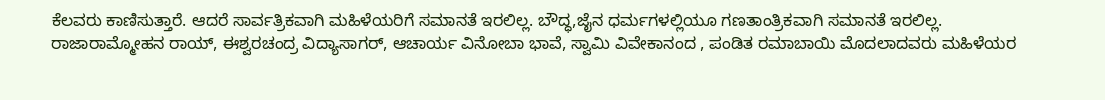ಕೆಲವರು ಕಾಣಿಸುತ್ತಾರೆ. ಆದರೆ ಸಾರ್ವತ್ರಿಕವಾಗಿ ಮಹಿಳೆಯರಿಗೆ ಸಮಾನತೆ ಇರಲಿಲ್ಲ. ಬೌದ್ಧ,ಜೈನ ಧರ್ಮಗಳಲ್ಲಿಯೂ ಗಣತಾಂತ್ರಿಕವಾಗಿ ಸಮಾನತೆ ಇರಲಿಲ್ಲ.
ರಾಜಾರಾಮ್ಮೋಹನ ರಾಯ್, ಈಶ್ವರಚಂದ್ರ ವಿದ್ಯಾಸಾಗರ್, ಆಚಾರ್ಯ ವಿನೋಬಾ ಭಾವೆ, ಸ್ವಾಮಿ ವಿವೇಕಾನಂದ , ಪಂಡಿತ ರಮಾಬಾಯಿ ಮೊದಲಾದವರು ಮಹಿಳೆಯರ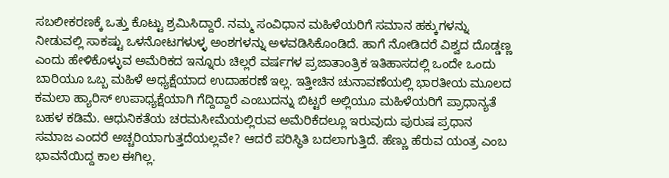ಸಬಲೀಕರಣಕ್ಕೆ ಒತ್ತು ಕೊಟ್ಟು ಶ್ರಮಿಸಿದ್ದಾರೆ. ನಮ್ಮ ಸಂವಿಧಾನ ಮಹಿಳೆಯರಿಗೆ ಸಮಾನ ಹಕ್ಕುಗಳನ್ನು ನೀಡುವಲ್ಲಿ ಸಾಕಷ್ಟು ಒಳನೋಟಗಳುಳ್ಳ ಅಂಶಗಳನ್ನು ಅಳವಡಿಸಿಕೊಂಡಿದೆ. ಹಾಗೆ ನೋಡಿದರೆ ವಿಶ್ವದ ದೊಡ್ಡಣ್ಣ ಎಂದು ಹೇಳಿಕೊಳ್ಳುವ ಅಮೆರಿಕದ ಇನ್ನೂರು ಚಿಲ್ಲರೆ ವರ್ಷಗಳ ಪ್ರಜಾತಾಂತ್ರಿಕ ಇತಿಹಾಸದಲ್ಲಿ ಒಂದೇ ಒಂದು ಬಾರಿಯೂ ಒಬ್ಬ ಮಹಿಳೆ ಅಧ್ಯಕ್ಷೆಯಾದ ಉದಾಹರಣೆ ಇಲ್ಲ. ಇತ್ತೀಚಿನ ಚುನಾವಣೆಯಲ್ಲಿ ಭಾರತೀಯ ಮೂಲದ ಕಮಲಾ ಹ್ಯಾರಿಸ್ ಉಪಾಧ್ಯಕ್ಷೆಯಾಗಿ ಗೆದ್ದಿದ್ದಾರೆ ಎಂಬುದನ್ನು ಬಿಟ್ಟರೆ ಅಲ್ಲಿಯೂ ಮಹಿಳೆಯರಿಗೆ ಪ್ರಾಧಾನ್ಯತೆ ಬಹಳ ಕಡಿಮೆ. ಆಧುನಿಕತೆಯ ಚರಮಸೀಮೆಯಲ್ಲಿರುವ ಅಮೆರಿಕೆದಲ್ಲೂ ಇರುವುದು ಪುರುಷ ಪ್ರಧಾನ ಸಮಾಜ ಎಂದರೆ ಅಚ್ಚರಿಯಾಗುತ್ತದೆಯಲ್ಲವೇ? ಆದರೆ ಪರಿಸ್ಥಿತಿ ಬದಲಾಗುತ್ತಿದೆ. ಹೆಣ್ಣು ಹೆರುವ ಯಂತ್ರ ಎಂಬ ಭಾವನೆಯಿದ್ದ ಕಾಲ ಈಗಿಲ್ಲ.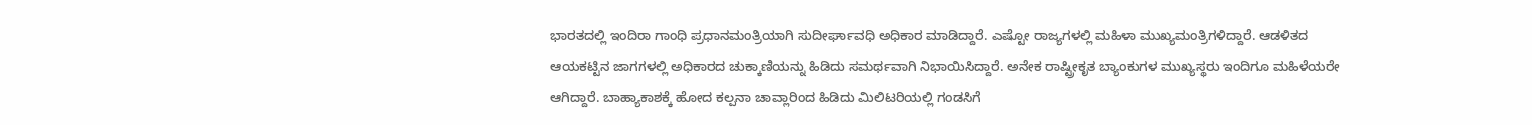ಭಾರತದಲ್ಲಿ ಇಂದಿರಾ ಗಾಂಧಿ ಪ್ರಧಾನಮಂತ್ರಿಯಾಗಿ ಸುದೀರ್ಘಾವಧಿ ಅಧಿಕಾರ ಮಾಡಿದ್ದಾರೆ. ಎಷ್ಟೋ ರಾಜ್ಯಗಳಲ್ಲಿ ಮಹಿಳಾ ಮುಖ್ಯಮಂತ್ರಿಗಳಿದ್ದಾರೆ. ಆಡಳಿತದ ಆಯಕಟ್ಟಿನ ಜಾಗಗಳಲ್ಲಿ ಅಧಿಕಾರದ ಚುಕ್ಕಾಣಿಯನ್ನು ಹಿಡಿದು ಸಮರ್ಥವಾಗಿ ನಿಭಾಯಿಸಿದ್ದಾರೆ. ಅನೇಕ ರಾಷ್ಟ್ರೀಕೃತ ಬ್ಯಾಂಕುಗಳ ಮುಖ್ಯಸ್ಥರು ಇಂದಿಗೂ ಮಹಿಳೆಯರೇ ಆಗಿದ್ದಾರೆ. ಬಾಹ್ಯಾಕಾಶಕ್ಕೆ ಹೋದ ಕಲ್ಪನಾ ಚಾವ್ಲಾರಿಂದ ಹಿಡಿದು ಮಿಲಿಟರಿಯಲ್ಲಿ ಗಂಡಸಿಗೆ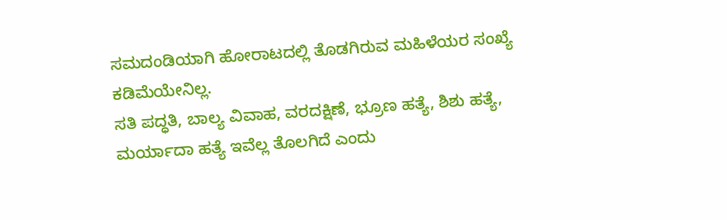ಸಮದಂಡಿಯಾಗಿ ಹೋರಾಟದಲ್ಲಿ ತೊಡಗಿರುವ ಮಹಿಳೆಯರ ಸಂಖ್ಯೆ ಕಡಿಮೆಯೇನಿಲ್ಲ.
ಸತಿ ಪದ್ಧತಿ, ಬಾಲ್ಯ ವಿವಾಹ, ವರದಕ್ಷಿಣೆ, ಭ್ರೂಣ ಹತ್ಯೆ, ಶಿಶು ಹತ್ಯೆ, ಮರ್ಯಾದಾ ಹತ್ಯೆ ಇವೆಲ್ಲ ತೊಲಗಿದೆ ಎಂದು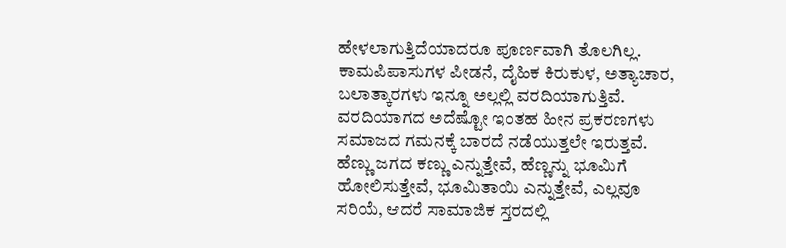ಹೇಳಲಾಗುತ್ತಿದೆಯಾದರೂ ಪೂರ್ಣವಾಗಿ ತೊಲಗಿಲ್ಲ. ಕಾಮಪಿಪಾಸುಗಳ ಪೀಡನೆ, ದೈಹಿಕ ಕಿರುಕುಳ, ಅತ್ಯಾಚಾರ, ಬಲಾತ್ಕಾರಗಳು ಇನ್ನೂ ಅಲ್ಲಲ್ಲಿ ವರದಿಯಾಗುತ್ತಿವೆ. ವರದಿಯಾಗದ ಅದೆಷ್ಟೋ ಇಂತಹ ಹೀನ ಪ್ರಕರಣಗಳು ಸಮಾಜದ ಗಮನಕ್ಕೆ ಬಾರದೆ ನಡೆಯುತ್ತಲೇ ಇರುತ್ತವೆ.
ಹೆಣ್ಣು ಜಗದ ಕಣ್ಣು ಎನ್ನುತ್ತೇವೆ, ಹೆಣ್ಣನ್ನು ಭೂಮಿಗೆ ಹೋಲಿಸುತ್ತೇವೆ, ಭೂಮಿತಾಯಿ ಎನ್ನುತ್ತೇವೆ, ಎಲ್ಲವೂ ಸರಿಯೆ, ಆದರೆ ಸಾಮಾಜಿಕ ಸ್ತರದಲ್ಲಿ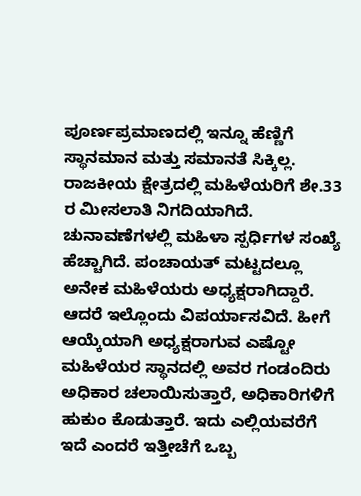ಪೂರ್ಣಪ್ರಮಾಣದಲ್ಲಿ ಇನ್ನೂ ಹೆಣ್ಣಿಗೆ ಸ್ಥಾನಮಾನ ಮತ್ತು ಸಮಾನತೆ ಸಿಕ್ಕಿಲ್ಲ. ರಾಜಕೀಯ ಕ್ಷೇತ್ರದಲ್ಲಿ ಮಹಿಳೆಯರಿಗೆ ಶೇ.33 ರ ಮೀಸಲಾತಿ ನಿಗದಿಯಾಗಿದೆ. ಚುನಾವಣೆಗಳಲ್ಲಿ ಮಹಿಳಾ ಸ್ಪರ್ಧಿಗಳ ಸಂಖ್ಯೆ ಹೆಚ್ಚಾಗಿದೆ. ಪಂಚಾಯತ್ ಮಟ್ಟದಲ್ಲೂ ಅನೇಕ ಮಹಿಳೆಯರು ಅಧ್ಯಕ್ಷರಾಗಿದ್ದಾರೆ. ಆದರೆ ಇಲ್ಲೊಂದು ವಿಪರ್ಯಾಸವಿದೆ. ಹೀಗೆ ಆಯ್ಕೆಯಾಗಿ ಅಧ್ಯಕ್ಷರಾಗುವ ಎಷ್ಟೋ ಮಹಿಳೆಯರ ಸ್ಥಾನದಲ್ಲಿ ಅವರ ಗಂಡಂದಿರು ಅಧಿಕಾರ ಚಲಾಯಿಸುತ್ತಾರೆ, ಅಧಿಕಾರಿಗಳಿಗೆ ಹುಕುಂ ಕೊಡುತ್ತಾರೆ. ಇದು ಎಲ್ಲಿಯವರೆಗೆ ಇದೆ ಎಂದರೆ ಇತ್ತೀಚೆಗೆ ಒಬ್ಬ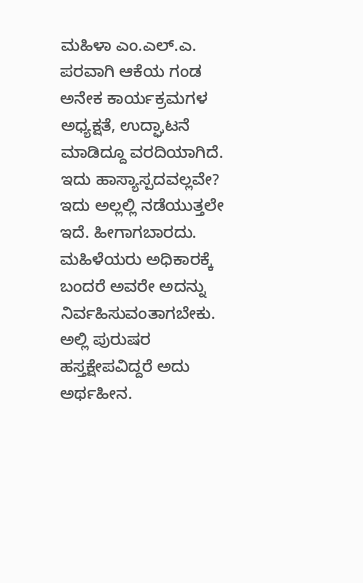ಮಹಿಳಾ ಎಂ.ಎಲ್.ಎ. ಪರವಾಗಿ ಆಕೆಯ ಗಂಡ ಅನೇಕ ಕಾರ್ಯಕ್ರಮಗಳ ಅಧ್ಯಕ್ಷತೆ, ಉದ್ಘಾಟನೆ ಮಾಡಿದ್ದೂ ವರದಿಯಾಗಿದೆ. ಇದು ಹಾಸ್ಯಾಸ್ಪದವಲ್ಲವೇ? ಇದು ಅಲ್ಲಲ್ಲಿ ನಡೆಯುತ್ತಲೇ ಇದೆ. ಹೀಗಾಗಬಾರದು. ಮಹಿಳೆಯರು ಅಧಿಕಾರಕ್ಕೆ ಬಂದರೆ ಅವರೇ ಅದನ್ನು ನಿರ್ವಹಿಸುವಂತಾಗಬೇಕು. ಅಲ್ಲಿ ಪುರುಷರ ಹಸ್ತಕ್ಷೇಪವಿದ್ದರೆ ಅದು ಅರ್ಥಹೀನ.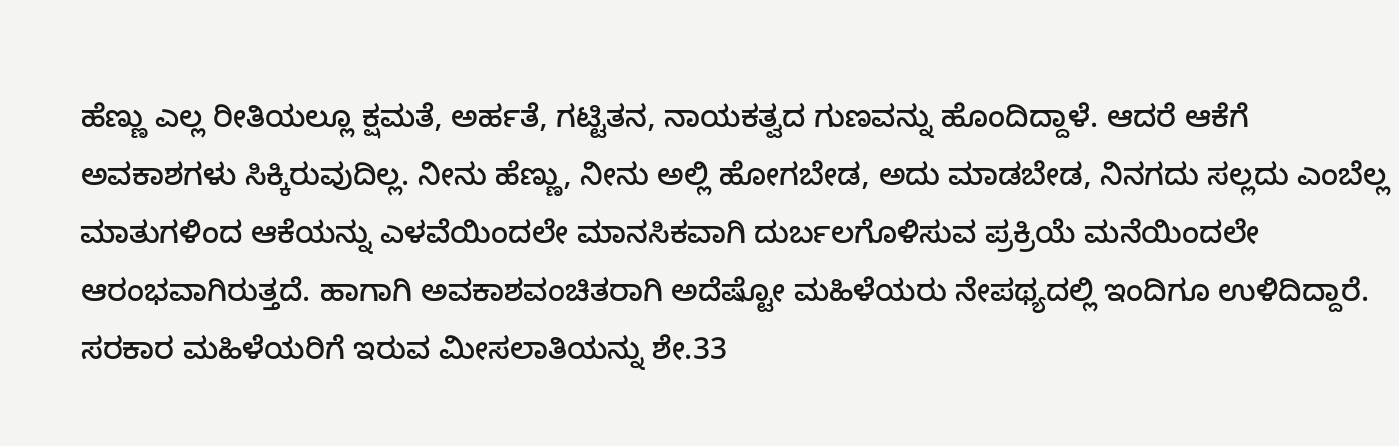ಹೆಣ್ಣು ಎಲ್ಲ ರೀತಿಯಲ್ಲೂ ಕ್ಷಮತೆ, ಅರ್ಹತೆ, ಗಟ್ಟಿತನ, ನಾಯಕತ್ವದ ಗುಣವನ್ನು ಹೊಂದಿದ್ದಾಳೆ. ಆದರೆ ಆಕೆಗೆ ಅವಕಾಶಗಳು ಸಿಕ್ಕಿರುವುದಿಲ್ಲ. ನೀನು ಹೆಣ್ಣು, ನೀನು ಅಲ್ಲಿ ಹೋಗಬೇಡ, ಅದು ಮಾಡಬೇಡ, ನಿನಗದು ಸಲ್ಲದು ಎಂಬೆಲ್ಲ ಮಾತುಗಳಿಂದ ಆಕೆಯನ್ನು ಎಳವೆಯಿಂದಲೇ ಮಾನಸಿಕವಾಗಿ ದುರ್ಬಲಗೊಳಿಸುವ ಪ್ರಕ್ರಿಯೆ ಮನೆಯಿಂದಲೇ ಆರಂಭವಾಗಿರುತ್ತದೆ. ಹಾಗಾಗಿ ಅವಕಾಶವಂಚಿತರಾಗಿ ಅದೆಷ್ಟೋ ಮಹಿಳೆಯರು ನೇಪಥ್ಯದಲ್ಲಿ ಇಂದಿಗೂ ಉಳಿದಿದ್ದಾರೆ. ಸರಕಾರ ಮಹಿಳೆಯರಿಗೆ ಇರುವ ಮೀಸಲಾತಿಯನ್ನು ಶೇ.33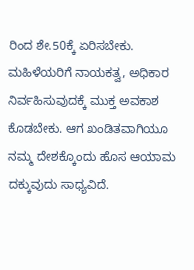ರಿಂದ ಶೇ.50ಕ್ಕೆ ಏರಿಸಬೇಕು. ಮಹಿಳೆಯರಿಗೆ ನಾಯಕತ್ವ, ಅಧಿಕಾರ ನಿರ್ವಹಿಸುವುದಕ್ಕೆ ಮುಕ್ತ ಅವಕಾಶ ಕೊಡಬೇಕು. ಆಗ ಖಂಡಿತವಾಗಿಯೂ ನಮ್ಮ ದೇಶಕ್ಕೊಂದು ಹೊಸ ಆಯಾಮ ದಕ್ಕುವುದು ಸಾಧ್ಯವಿದೆ.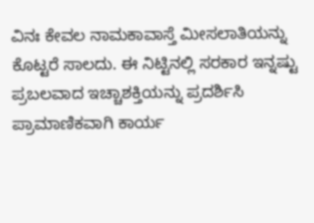ವಿನಃ ಕೇವಲ ನಾಮಕಾವಾಸ್ತೆ ಮೀಸಲಾತಿಯನ್ನು ಕೊಟ್ಟರೆ ಸಾಲದು. ಈ ನಿಟ್ಟಿನಲ್ಲಿ ಸರಕಾರ ಇನ್ನಷ್ಟು ಪ್ರಬಲವಾದ ಇಚ್ಚಾಶಕ್ತಿಯನ್ನು ಪ್ರದರ್ಶಿಸಿ ಪ್ರಾಮಾಣಿಕವಾಗಿ ಕಾರ್ಯ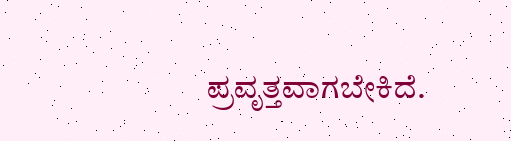ಪ್ರವೃತ್ತವಾಗಬೇಕಿದೆ.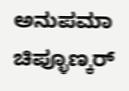ಅನುಪಮಾ ಚಿಪ್ಳೂಣ್ಕರ್